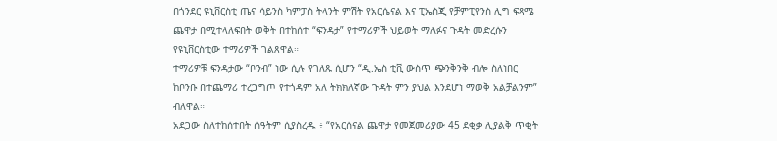በጎንደር ዩኒቨርስቲ ጤና ሳይንስ ካምፓስ ትላንት ምሽት የአርሴናል እና ፒኤስጂ የቻምፒየንስ ሊግ ፍጻሜ ጨዋታ በሚተላለፍበት ወቅት በተከሰተ “ፍንዳታ” የተማሪዎች ህይወት ማለፉና ጉዳት መድረሱን የዩኒቨርስቲው ተማሪዎች ገልጸዋል።
ተማሪዎቹ ፍንዳታው “ቦንብ” ነው ሲሉ የገለጹ ሲሆን “ዲ.ኤስ ቲቪ ውስጥ ጭንቅንቅ ብሎ ስለነበር ከቦንቡ በተጨማሪ ተረጋግጦ የተጎዳም አለ ትክክለኛው ጉዳት ምን ያህል እንደሆነ ማወቅ አልቻልንም” ብለዋል።
አደጋው ስለተከሰተበት ሰዓትም ሲያስረዱ ፥ “የአርሰናል ጨዋታ የመጀመሪያው 45 ደቂቃ ሊያልቅ ጥቂት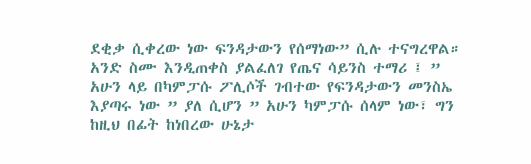ደቂቃ ሲቀረው ነው ፍንዳታውን የሰማነው” ሲሉ ተናግረዋል።
አንድ ስሙ እንዲጠቀስ ያልፈለገ የጤና ሳይንስ ተማሪ ፤ ” አሁን ላይ በካምፓሱ ፖሊሶች ገብተው የፍንዳታውን መንስኤ እያጣሩ ነው ” ያለ ሲሆን ” አሁን ካምፓሱ ሰላም ነው፣ ግን ከዚህ በፊት ከነበረው ሁኔታ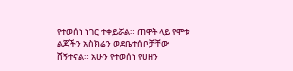የተወሰነ ነገር ተቀይሯል። ጠዋት ላይ የሞቱ ልጆችን አስክሬን ወደቤተሰቦቻቸው ሸኝተናል። አሁን የተወሰነ የሀዘን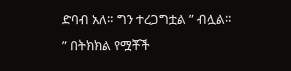ድባብ አለ። ግን ተረጋግቷል ” ብሏል።
” በትክክል የሟቾች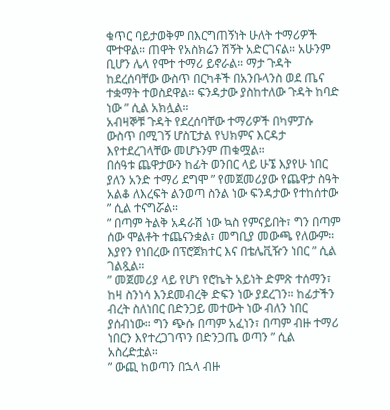ቁጥር ባይታወቅም በእርግጠኝነት ሁለት ተማሪዎች ሞተዋል። ጠዋት የአስክሬን ሽኝት አድርገናል። አሁንም ቢሆን ሌላ የሞተ ተማሪ ይኖራል። ማታ ጉዳት ከደረሰባቸው ውስጥ በርካቶች በአንቡላንስ ወደ ጤና ተቋማት ተወስደዋል። ፍንዳታው ያስከተለው ጉዳት ከባድ ነው ” ሲል አክሏል።
አብዛኞቹ ጉዳት የደረሰባቸው ተማሪዎች በካምፓሱ ውስጥ በሚገኝ ሆስፒታል የህክምና እርዳታ እየተደረገላቸው መሆኑንም ጠቁሟል።
በሰዓቱ ጨዋታውን ከፊት ወንበር ላይ ሁኜ እያየሁ ነበር ያለን አንድ ተማሪ ደግሞ ” የመጀመሪያው የጨዋታ ስዓት አልቆ ለእረፍት ልንወጣ ስንል ነው ፍንዳታው የተከሰተው ” ሲል ተናግሯል።
” በጣም ትልቅ አዳራሽ ነው ኳስ የምናይበት፣ ግን በጣም ሰው ሞልቶት ተጨናንቋል፣ መግቢያ መውጫ የለውም። እያየን የነበረው በፕሮጀክተር እና በቴሌቪዥን ነበር ” ሲል ገልጿል።
” መጀመሪያ ላይ የሆነ የሮኬት አይነት ድምጽ ተሰማን፣ ከዛ ስንነሳ እንደመብረቅ ድፍን ነው ያደረገን። ከፊታችን ብረት ስለነበር በድንጋይ መተውት ነው ብለን ነበር ያሰብነው። ግን ጭሱ በጣም አፈነን፣ በጣም ብዙ ተማሪ ነበርን እየተረጋገጥን በድንጋጤ ወጣን ” ሲል አስረድቷል።
” ውጪ ከወጣን በኋላ ብዙ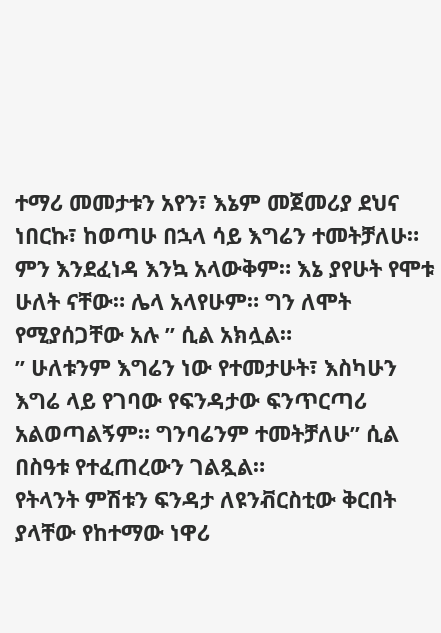ተማሪ መመታቱን አየን፣ እኔም መጀመሪያ ደህና ነበርኩ፣ ከወጣሁ በኋላ ሳይ እግሬን ተመትቻለሁ። ምን እንደፈነዳ እንኳ አላውቅም። እኔ ያየሁት የሞቱ ሁለት ናቸው። ሌላ አላየሁም። ግን ለሞት የሚያሰጋቸው አሉ ” ሲል አክሏል።
” ሁለቱንም እግሬን ነው የተመታሁት፣ እስካሁን እግሬ ላይ የገባው የፍንዳታው ፍንጥርጣሪ አልወጣልኝም። ግንባሬንም ተመትቻለሁ” ሲል በስዓቱ የተፈጠረውን ገልጿል።
የትላንት ምሽቱን ፍንዳታ ለዩንቭርስቲው ቅርበት ያላቸው የከተማው ነዋሪ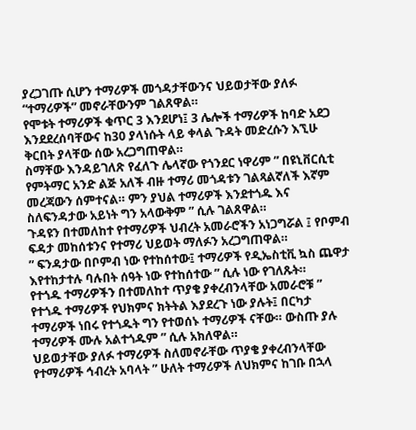ያረጋገጡ ሲሆን ተማሪዎች መጎዳታቸውንና ህይወታቸው ያለፉ “ተማሪዎች” መኖራቸውንም ገልጸዋል።
የሞቱት ተማሪዎች ቁጥር 3 እንደሆነ፤ 3 ሌሎች ተማሪዎች ከባድ አደጋ እንደደረሰባቸውና ከ30 ያላነሱት ላይ ቀላል ጉዳት መድረሱን እኚሁ ቅርበት ያላቸው ሰው አረጋግጠዋል።
ስማቸው እንዳይገለጽ የፈለጉ ሌላኛው የጎንደር ነዋሪም ” በዩኒቨርሲቲ የምትማር አንድ ልጅ አለች ብዙ ተማሪ መጎዳቱን ገልጻልኛለች እኛም መረጃውን ሰምተናል። ምን ያህል ተማሪዎች እንደተጎዱ እና ስለፍንዳታው አይነት ግን አላውቅም ” ሲሉ ገልጸዋል።
ጉዳዩን በተመለከተ የተማሪዎች ህብረት አመራሮችን አነጋግሯል ፤ የቦምብ ፍዳታ መከሰቱንና የተማሪ ህይወት ማለፉን አረጋግጠዋል።
” ፍንዳታው በቦምብ ነው የተከሰተው፤ ተማሪዎች የዲኤስቲቪ ኳስ ጨዋታ እየተከታተሉ ባሉበት ሰዓት ነው የተከሰተው ” ሲሉ ነው የገለጹት።
የተጎዱ ተማሪዎችን በተመለከተ ጥያቄ ያቀረብንላቸው አመራሮቹ ” የተጎዱ ተማሪዎች የህክምና ክትትል እያደረጉ ነው ያሉት፤ በርካታ ተማሪዎች ነበሩ የተጎዱት ግን የተወሰኑ ተማሪዎች ናቸው። ውስጡ ያሉ ተማሪዎች ሙሉ አልተጎዱም ” ሲሉ አክለዋል።
ህይወታቸው ያለፉ ተማሪዎች ስለመኖራቸው ጥያቄ ያቀረብንላቸው የተማሪዎች ኅብረት አባላት ” ሁለት ተማሪዎች ለህክምና ከገቡ በኋላ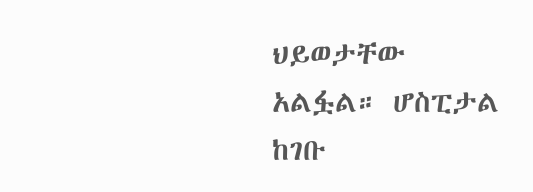ህይወታቸው አልፏል። ሆስፒታል ከገቡ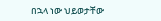በኋላ ነው ህይወታቸው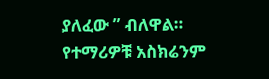ያለፈው ” ብለዋል።
የተማሪዎቹ አስክሬንም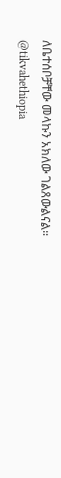ለቤተሰቦቻቸው መላኩን አክለው ገልጸውልናል።
@tikvahethiopia